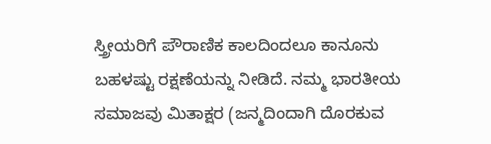ಸ್ತ್ರೀಯರಿಗೆ ಪೌರಾಣಿಕ ಕಾಲದಿಂದಲೂ ಕಾನೂನು ಬಹಳಷ್ಟು ರಕ್ಷಣೆಯನ್ನು ನೀಡಿದೆ. ನಮ್ಮ ಭಾರತೀಯ ಸಮಾಜವು ಮಿತಾಕ್ಷರ (ಜನ್ಮದಿಂದಾಗಿ ದೊರಕುವ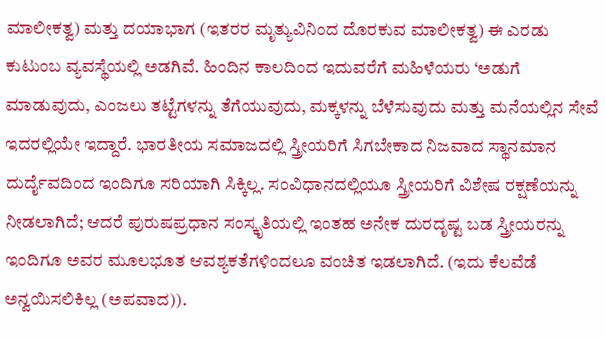ಮಾಲೀಕತ್ವ) ಮತ್ತು ದಯಾಭಾಗ (ಇತರರ ಮೃತ್ಯುವಿನಿಂದ ದೊರಕುವ ಮಾಲೀಕತ್ವ) ಈ ಎರಡು ಕುಟುಂಬ ವ್ಯವಸ್ಥೆಯಲ್ಲಿ ಅಡಗಿವೆ. ಹಿಂದಿನ ಕಾಲದಿಂದ ಇದುವರೆಗೆ ಮಹಿಳೆಯರು ‘ಅಡುಗೆ ಮಾಡುವುದು, ಎಂಜಲು ತಟ್ಟೆಗಳನ್ನು ತೆಗೆಯುವುದು, ಮಕ್ಕಳನ್ನು ಬೆಳೆಸುವುದು ಮತ್ತು ಮನೆಯಲ್ಲಿನ ಸೇವೆ ಇದರಲ್ಲಿಯೇ ಇದ್ದಾರೆ. ಭಾರತೀಯ ಸಮಾಜದಲ್ಲಿ ಸ್ತ್ರೀಯರಿಗೆ ಸಿಗಬೇಕಾದ ನಿಜವಾದ ಸ್ಥಾನಮಾನ ದುರ್ದೈವದಿಂದ ಇಂದಿಗೂ ಸರಿಯಾಗಿ ಸಿಕ್ಕಿಲ್ಲ. ಸಂವಿಧಾನದಲ್ಲಿಯೂ ಸ್ತ್ರೀಯರಿಗೆ ವಿಶೇಷ ರಕ್ಷಣೆಯನ್ನು ನೀಡಲಾಗಿದೆ; ಆದರೆ ಪುರುಷಪ್ರಧಾನ ಸಂಸ್ಕೃತಿಯಲ್ಲಿ ಇಂತಹ ಅನೇಕ ದುರದೃಷ್ಟ ಬಡ ಸ್ತ್ರೀಯರನ್ನು ಇಂದಿಗೂ ಅವರ ಮೂಲಭೂತ ಆವಶ್ಯಕತೆಗಳಿಂದಲೂ ವಂಚಿತ ಇಡಲಾಗಿದೆ. (ಇದು ಕೆಲವೆಡೆ ಅನ್ವಯಿಸಲಿಕಿಲ್ಲ (ಅಪವಾದ)).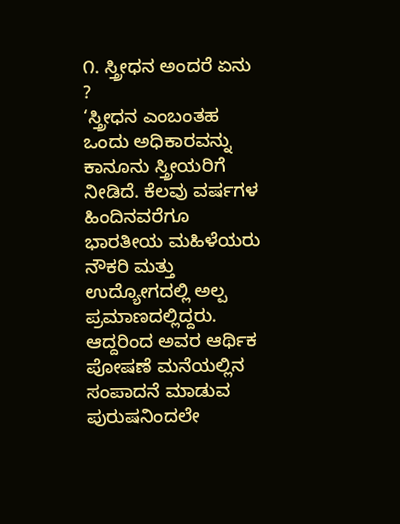೧. ಸ್ತ್ರೀಧನ ಅಂದರೆ ಏನು ?
‘ಸ್ತ್ರೀಧನ ಎಂಬಂತಹ ಒಂದು ಅಧಿಕಾರವನ್ನು ಕಾನೂನು ಸ್ತ್ರೀಯರಿಗೆ ನೀಡಿದೆ. ಕೆಲವು ವರ್ಷಗಳ ಹಿಂದಿನವರೆಗೂ ಭಾರತೀಯ ಮಹಿಳೆಯರು ನೌಕರಿ ಮತ್ತು ಉದ್ಯೋಗದಲ್ಲಿ ಅಲ್ಪ ಪ್ರಮಾಣದಲ್ಲಿದ್ದರು. ಆದ್ದರಿಂದ ಅವರ ಆರ್ಥಿಕ ಪೋಷಣೆ ಮನೆಯಲ್ಲಿನ ಸಂಪಾದನೆ ಮಾಡುವ ಪುರುಷನಿಂದಲೇ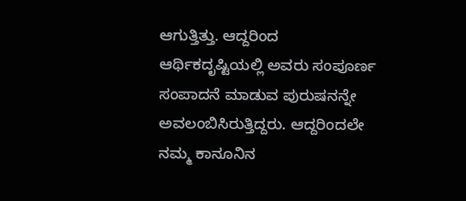ಆಗುತ್ತಿತ್ತು. ಆದ್ದರಿಂದ ಆರ್ಥಿಕದೃಷ್ಟಿಯಲ್ಲಿ ಅವರು ಸಂಪೂರ್ಣ ಸಂಪಾದನೆ ಮಾಡುವ ಪುರುಷನನ್ನೇ ಅವಲಂಬಿಸಿರುತ್ತಿದ್ದರು. ಆದ್ದರಿಂದಲೇ ನಮ್ಮ ಕಾನೂನಿನ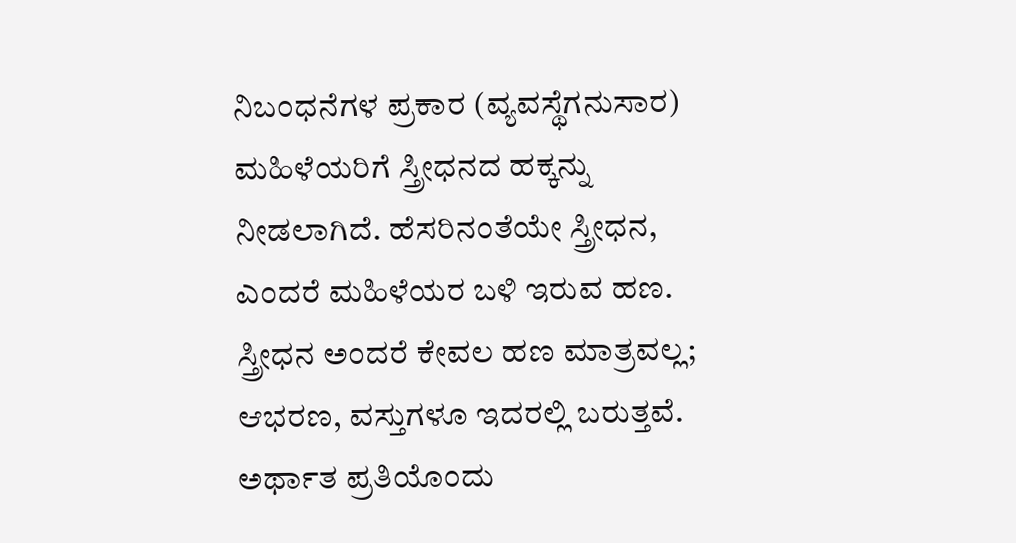ನಿಬಂಧನೆಗಳ ಪ್ರಕಾರ (ವ್ಯವಸ್ಥೆಗನುಸಾರ) ಮಹಿಳೆಯರಿಗೆ ಸ್ತ್ರೀಧನದ ಹಕ್ಕನ್ನು ನೀಡಲಾಗಿದೆ. ಹೆಸರಿನಂತೆಯೇ ಸ್ತ್ರೀಧನ, ಎಂದರೆ ಮಹಿಳೆಯರ ಬಳಿ ಇರುವ ಹಣ. ಸ್ತ್ರೀಧನ ಅಂದರೆ ಕೇವಲ ಹಣ ಮಾತ್ರವಲ್ಲ; ಆಭರಣ, ವಸ್ತುಗಳೂ ಇದರಲ್ಲಿ ಬರುತ್ತವೆ. ಅರ್ಥಾತ ಪ್ರತಿಯೊಂದು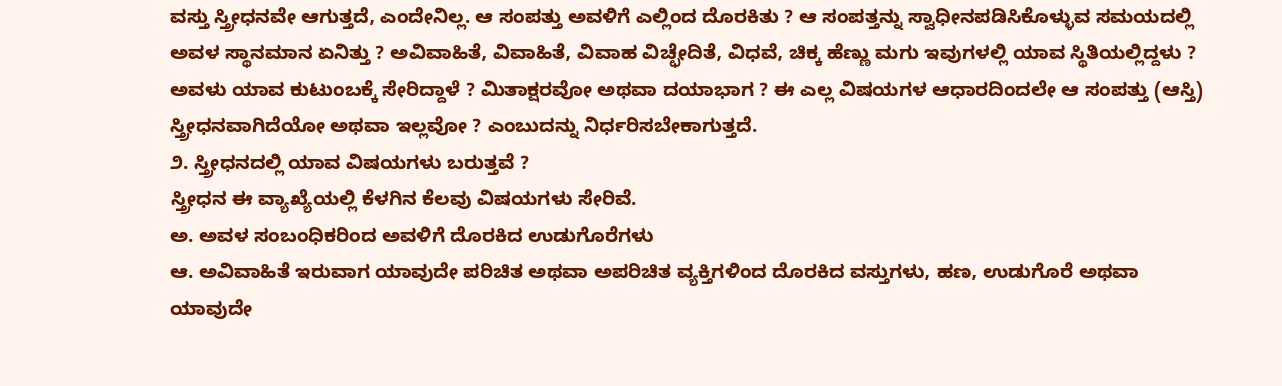ವಸ್ತು ಸ್ತ್ರೀಧನವೇ ಆಗುತ್ತದೆ, ಎಂದೇನಿಲ್ಲ. ಆ ಸಂಪತ್ತು ಅವಳಿಗೆ ಎಲ್ಲಿಂದ ದೊರಕಿತು ? ಆ ಸಂಪತ್ತನ್ನು ಸ್ವಾಧೀನಪಡಿಸಿಕೊಳ್ಳುವ ಸಮಯದಲ್ಲಿ ಅವಳ ಸ್ಥಾನಮಾನ ಏನಿತ್ತು ? ಅವಿವಾಹಿತೆ, ವಿವಾಹಿತೆ, ವಿವಾಹ ವಿಚ್ಛೇದಿತೆ, ವಿಧವೆ, ಚಿಕ್ಕ ಹೆಣ್ಣು ಮಗು ಇವುಗಳಲ್ಲಿ ಯಾವ ಸ್ಥಿತಿಯಲ್ಲಿದ್ದಳು ? ಅವಳು ಯಾವ ಕುಟುಂಬಕ್ಕೆ ಸೇರಿದ್ದಾಳೆ ? ಮಿತಾಕ್ಷರವೋ ಅಥವಾ ದಯಾಭಾಗ ? ಈ ಎಲ್ಲ ವಿಷಯಗಳ ಆಧಾರದಿಂದಲೇ ಆ ಸಂಪತ್ತು (ಆಸ್ತಿ) ಸ್ತ್ರೀಧನವಾಗಿದೆಯೋ ಅಥವಾ ಇಲ್ಲವೋ ? ಎಂಬುದನ್ನು ನಿರ್ಧರಿಸಬೇಕಾಗುತ್ತದೆ.
೨. ಸ್ತ್ರೀಧನದಲ್ಲಿ ಯಾವ ವಿಷಯಗಳು ಬರುತ್ತವೆ ?
ಸ್ತ್ರೀಧನ ಈ ವ್ಯಾಖ್ಯೆಯಲ್ಲಿ ಕೆಳಗಿನ ಕೆಲವು ವಿಷಯಗಳು ಸೇರಿವೆ.
ಅ. ಅವಳ ಸಂಬಂಧಿಕರಿಂದ ಅವಳಿಗೆ ದೊರಕಿದ ಉಡುಗೊರೆಗಳು
ಆ. ಅವಿವಾಹಿತೆ ಇರುವಾಗ ಯಾವುದೇ ಪರಿಚಿತ ಅಥವಾ ಅಪರಿಚಿತ ವ್ಯಕ್ತಿಗಳಿಂದ ದೊರಕಿದ ವಸ್ತುಗಳು, ಹಣ, ಉಡುಗೊರೆ ಅಥವಾ ಯಾವುದೇ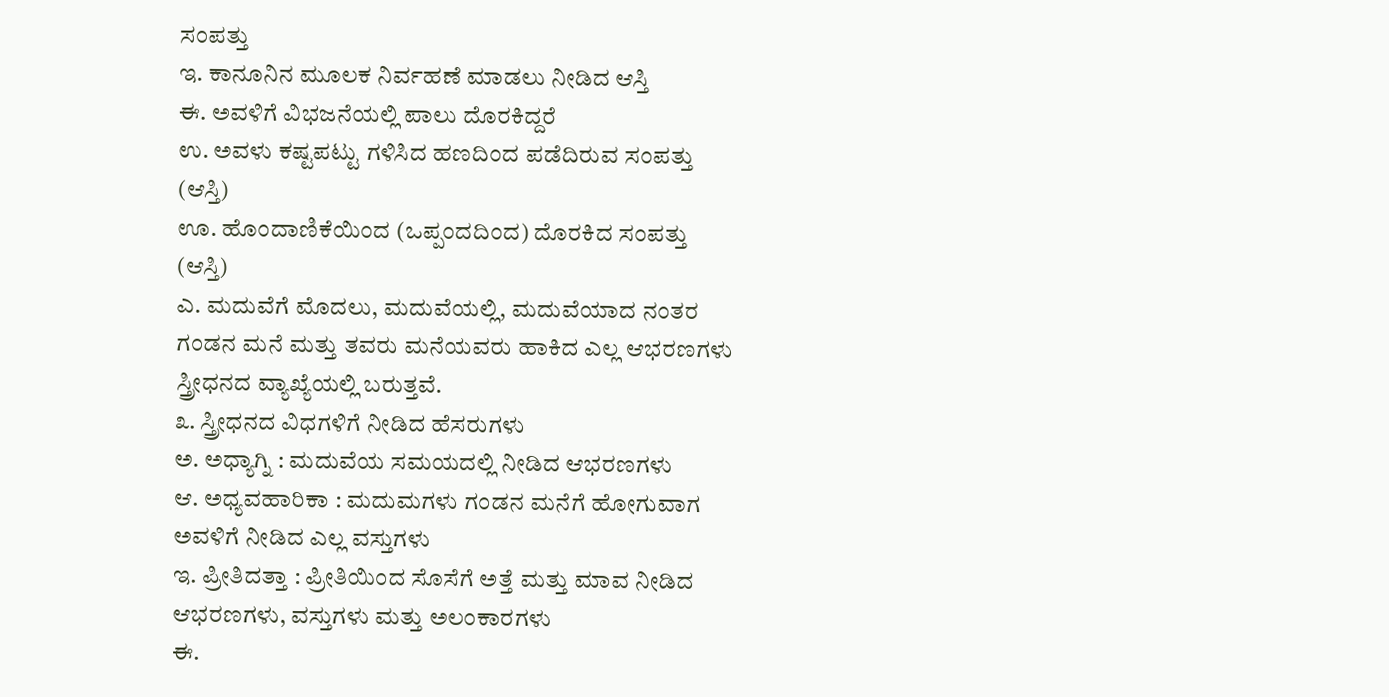ಸಂಪತ್ತು
ಇ. ಕಾನೂನಿನ ಮೂಲಕ ನಿರ್ವಹಣೆ ಮಾಡಲು ನೀಡಿದ ಆಸ್ತಿ
ಈ. ಅವಳಿಗೆ ವಿಭಜನೆಯಲ್ಲಿ ಪಾಲು ದೊರಕಿದ್ದರೆ
ಉ. ಅವಳು ಕಷ್ಟಪಟ್ಟು ಗಳಿಸಿದ ಹಣದಿಂದ ಪಡೆದಿರುವ ಸಂಪತ್ತು (ಆಸ್ತಿ)
ಊ. ಹೊಂದಾಣಿಕೆಯಿಂದ (ಒಪ್ಪಂದದಿಂದ) ದೊರಕಿದ ಸಂಪತ್ತು (ಆಸ್ತಿ)
ಎ. ಮದುವೆಗೆ ಮೊದಲು, ಮದುವೆಯಲ್ಲಿ, ಮದುವೆಯಾದ ನಂತರ ಗಂಡನ ಮನೆ ಮತ್ತು ತವರು ಮನೆಯವರು ಹಾಕಿದ ಎಲ್ಲ ಆಭರಣಗಳು ಸ್ತ್ರೀಧನದ ವ್ಯಾಖ್ಯೆಯಲ್ಲಿ ಬರುತ್ತವೆ.
೩. ಸ್ತ್ರೀಧನದ ವಿಧಗಳಿಗೆ ನೀಡಿದ ಹೆಸರುಗಳು
ಅ. ಅಧ್ಯಾಗ್ನಿ : ಮದುವೆಯ ಸಮಯದಲ್ಲಿ ನೀಡಿದ ಆಭರಣಗಳು
ಆ. ಅಧ್ಯವಹಾರಿಕಾ : ಮದುಮಗಳು ಗಂಡನ ಮನೆಗೆ ಹೋಗುವಾಗ ಅವಳಿಗೆ ನೀಡಿದ ಎಲ್ಲ ವಸ್ತುಗಳು
ಇ. ಪ್ರೀತಿದತ್ತಾ : ಪ್ರೀತಿಯಿಂದ ಸೊಸೆಗೆ ಅತ್ತೆ ಮತ್ತು ಮಾವ ನೀಡಿದ ಆಭರಣಗಳು, ವಸ್ತುಗಳು ಮತ್ತು ಅಲಂಕಾರಗಳು
ಈ.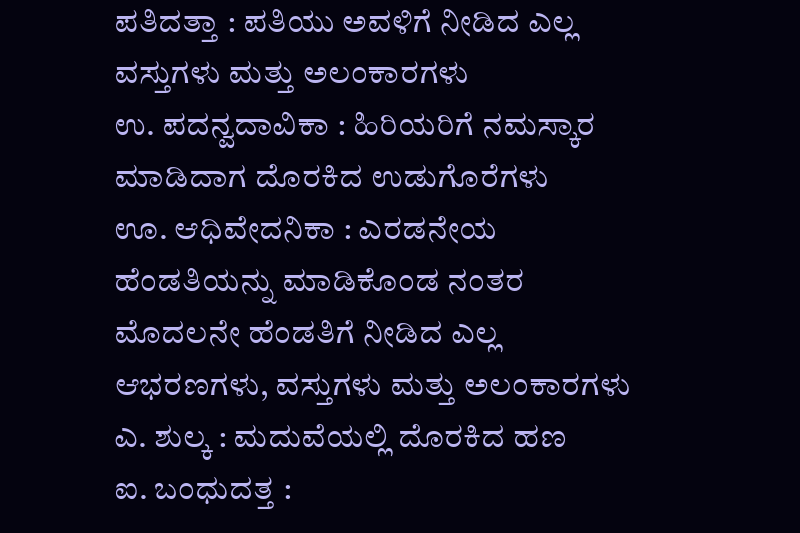ಪತಿದತ್ತಾ : ಪತಿಯು ಅವಳಿಗೆ ನೀಡಿದ ಎಲ್ಲ ವಸ್ತುಗಳು ಮತ್ತು ಅಲಂಕಾರಗಳು
ಉ. ಪದನ್ವದಾವಿಕಾ : ಹಿರಿಯರಿಗೆ ನಮಸ್ಕಾರ ಮಾಡಿದಾಗ ದೊರಕಿದ ಉಡುಗೊರೆಗಳು
ಊ. ಆಧಿವೇದನಿಕಾ : ಎರಡನೇಯ ಹೆಂಡತಿಯನ್ನು ಮಾಡಿಕೊಂಡ ನಂತರ ಮೊದಲನೇ ಹೆಂಡತಿಗೆ ನೀಡಿದ ಎಲ್ಲ ಆಭರಣಗಳು, ವಸ್ತುಗಳು ಮತ್ತು ಅಲಂಕಾರಗಳು
ಎ. ಶುಲ್ಕ : ಮದುವೆಯಲ್ಲಿ ದೊರಕಿದ ಹಣ
ಐ. ಬಂಧುದತ್ತ :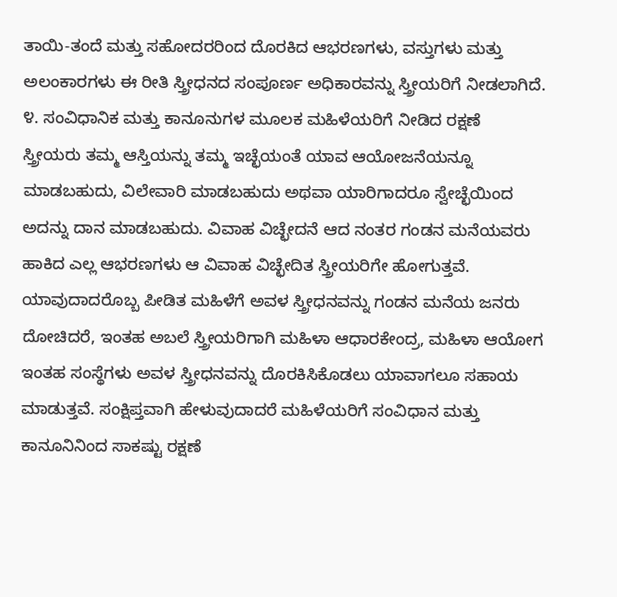ತಾಯಿ-ತಂದೆ ಮತ್ತು ಸಹೋದರರಿಂದ ದೊರಕಿದ ಆಭರಣಗಳು, ವಸ್ತುಗಳು ಮತ್ತು ಅಲಂಕಾರಗಳು ಈ ರೀತಿ ಸ್ತ್ರೀಧನದ ಸಂಪೂರ್ಣ ಅಧಿಕಾರವನ್ನು ಸ್ತ್ರೀಯರಿಗೆ ನೀಡಲಾಗಿದೆ.
೪. ಸಂವಿಧಾನಿಕ ಮತ್ತು ಕಾನೂನುಗಳ ಮೂಲಕ ಮಹಿಳೆಯರಿಗೆ ನೀಡಿದ ರಕ್ಷಣೆ
ಸ್ತ್ರೀಯರು ತಮ್ಮ ಆಸ್ತಿಯನ್ನು ತಮ್ಮ ಇಚ್ಛೆಯಂತೆ ಯಾವ ಆಯೋಜನೆಯನ್ನೂ ಮಾಡಬಹುದು, ವಿಲೇವಾರಿ ಮಾಡಬಹುದು ಅಥವಾ ಯಾರಿಗಾದರೂ ಸ್ವೇಚ್ಛೆಯಿಂದ ಅದನ್ನು ದಾನ ಮಾಡಬಹುದು. ವಿವಾಹ ವಿಚ್ಛೇದನೆ ಆದ ನಂತರ ಗಂಡನ ಮನೆಯವರು ಹಾಕಿದ ಎಲ್ಲ ಆಭರಣಗಳು ಆ ವಿವಾಹ ವಿಚ್ಛೇದಿತ ಸ್ತ್ರೀಯರಿಗೇ ಹೋಗುತ್ತವೆ. ಯಾವುದಾದರೊಬ್ಬ ಪೀಡಿತ ಮಹಿಳೆಗೆ ಅವಳ ಸ್ತ್ರೀಧನವನ್ನು ಗಂಡನ ಮನೆಯ ಜನರು ದೋಚಿದರೆ, ಇಂತಹ ಅಬಲೆ ಸ್ತ್ರೀಯರಿಗಾಗಿ ಮಹಿಳಾ ಆಧಾರಕೇಂದ್ರ, ಮಹಿಳಾ ಆಯೋಗ ಇಂತಹ ಸಂಸ್ಥೆಗಳು ಅವಳ ಸ್ತ್ರೀಧನವನ್ನು ದೊರಕಿಸಿಕೊಡಲು ಯಾವಾಗಲೂ ಸಹಾಯ ಮಾಡುತ್ತವೆ. ಸಂಕ್ಷಿಪ್ತವಾಗಿ ಹೇಳುವುದಾದರೆ ಮಹಿಳೆಯರಿಗೆ ಸಂವಿಧಾನ ಮತ್ತು ಕಾನೂನಿನಿಂದ ಸಾಕಷ್ಟು ರಕ್ಷಣೆ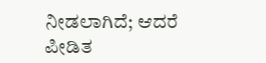ನೀಡಲಾಗಿದೆ; ಆದರೆ ಪೀಡಿತ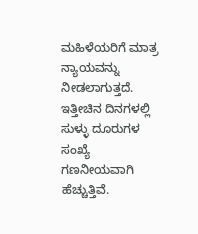ಮಹಿಳೆಯರಿಗೆ ಮಾತ್ರ ನ್ಯಾಯವನ್ನು ನೀಡಲಾಗುತ್ತದೆ. ಇತ್ತೀಚಿನ ದಿನಗಳಲ್ಲಿ ಸುಳ್ಳು ದೂರುಗಳ ಸಂಖ್ಯೆ ಗಣನೀಯವಾಗಿ ಹೆಚ್ಚುತ್ತಿವೆ.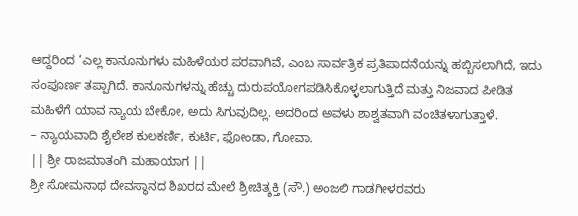ಆದ್ದರಿಂದ ‘ಎಲ್ಲ ಕಾನೂನುಗಳು ಮಹಿಳೆಯರ ಪರವಾಗಿವೆ, ಎಂಬ ಸಾರ್ವತ್ರಿಕ ಪ್ರತಿಪಾದನೆಯನ್ನು ಹಬ್ಬಿಸಲಾಗಿದೆ, ಇದು ಸಂಪೂರ್ಣ ತಪ್ಪಾಗಿದೆ. ಕಾನೂನುಗಳನ್ನು ಹೆಚ್ಚು ದುರುಪಯೋಗಪಡಿಸಿಕೊಳ್ಳಲಾಗುತ್ತಿದೆ ಮತ್ತು ನಿಜವಾದ ಪೀಡಿತ ಮಹಿಳೆಗೆ ಯಾವ ನ್ಯಾಯ ಬೇಕೋ, ಅದು ಸಿಗುವುದಿಲ್ಲ. ಅದರಿಂದ ಅವಳು ಶಾಶ್ವತವಾಗಿ ವಂಚಿತಳಾಗುತ್ತಾಳೆ.
– ನ್ಯಾಯವಾದಿ ಶೈಲೇಶ ಕುಲಕರ್ಣಿ, ಕುರ್ಟಿ, ಫೋಂಡಾ, ಗೋವಾ.
|| ಶ್ರೀ ರಾಜಮಾತಂಗಿ ಮಹಾಯಾಗ ||
ಶ್ರೀ ಸೋಮನಾಥ ದೇವಸ್ಥಾನದ ಶಿಖರದ ಮೇಲೆ ಶ್ರೀಚಿತ್ಶಕ್ತಿ (ಸೌ.) ಅಂಜಲಿ ಗಾಡಗೀಳರವರು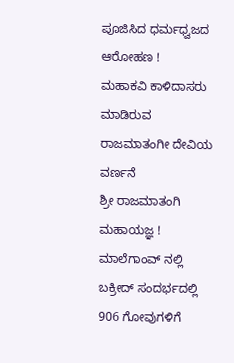ಪೂಜಿಸಿದ ಧರ್ಮಧ್ವಜದ ಆರೋಹಣ !
ಮಹಾಕವಿ ಕಾಳಿದಾಸರು ಮಾಡಿರುವ ರಾಜಮಾತಂಗೀ ದೇವಿಯ ವರ್ಣನೆ
ಶ್ರೀ ರಾಜಮಾತಂಗಿ ಮಹಾಯಜ್ಞ !
ಮಾಲೆಗಾಂವ್ ನಲ್ಲಿ ಬಕ್ರೀದ್ ಸಂದರ್ಭದಲ್ಲಿ 906 ಗೋವುಗಳಿಗೆ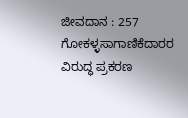ಜೀವದಾನ : 257 ಗೋಕಳ್ಳಸಾಗಾಣಿಕೆದಾರರ ವಿರುದ್ಧ ಪ್ರಕರಣ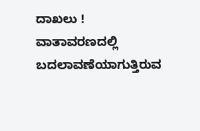ದಾಖಲು !
ವಾತಾವರಣದಲ್ಲಿ ಬದಲಾವಣೆಯಾಗುತ್ತಿರುವ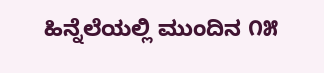ಹಿನ್ನೆಲೆಯಲ್ಲಿ ಮುಂದಿನ ೧೫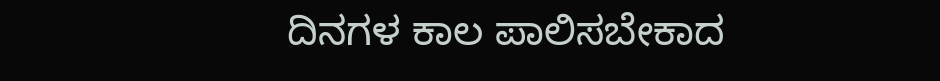ದಿನಗಳ ಕಾಲ ಪಾಲಿಸಬೇಕಾದ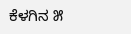ಕೆಳಗಿನ ೫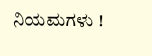ನಿಯಮಗಳು !